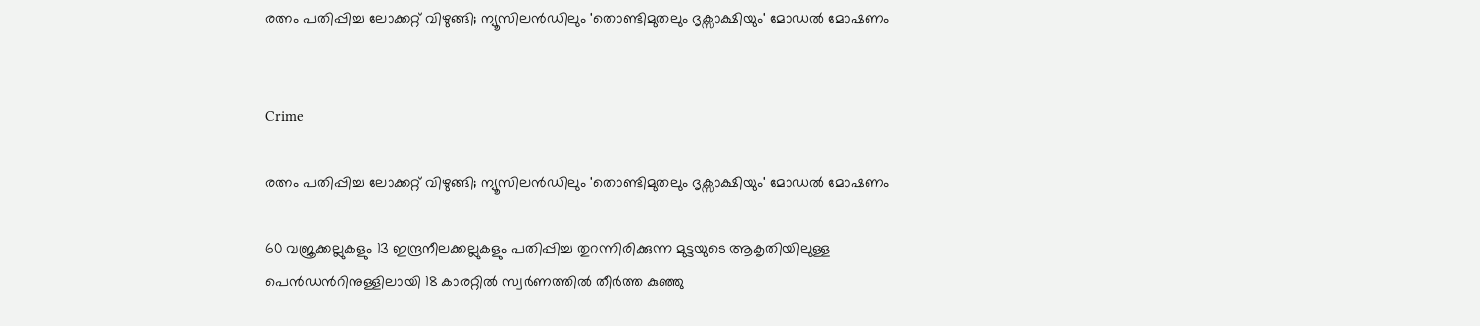രത്നം പതിപ്പിച്ച ലോക്കറ്റ് വിഴുങ്ങി; ന്യൂസിലൻഡിലും 'തൊണ്ടിമുതലും ദൃ‌ക്സാക്ഷിയും' മോഡൽ മോഷണം


Crime

രത്നം പതിപ്പിച്ച ലോക്കറ്റ് വിഴുങ്ങി; ന്യൂസിലൻഡിലും 'തൊണ്ടിമുതലും ദൃ‌ക്സാക്ഷിയും' മോഡൽ മോഷണം

60 വജ്രക്കല്ലുകളും 13 ഇന്ദ്രനീലക്കല്ലുകളും പതിപ്പിച്ച തുറന്നിരിക്കുന്ന മുട്ടയുടെ ആകൃതിയിലുള്ള പെൻഡന്‍റിനുള്ളിലായി 18 കാരറ്റിൽ സ്വർണത്തിൽ തീർത്ത കുഞ്ഞു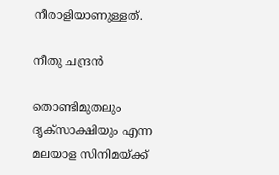നീരാളിയാണുള്ളത്.

നീതു ചന്ദ്രൻ

തൊണ്ടിമുതലും ദൃക്സാക്ഷിയും എന്ന മലയാള സിനിമയ്ക്ക്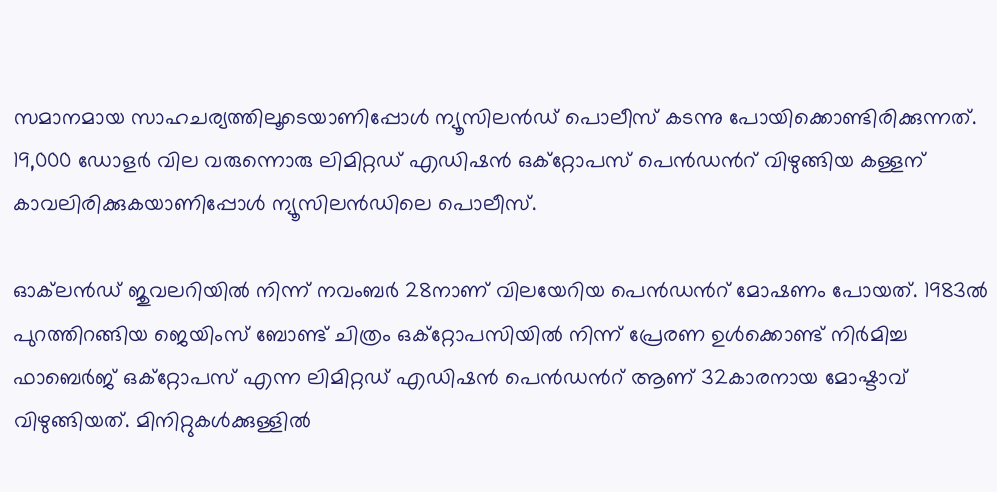സമാനമായ സാഹചര്യത്തിലൂടെയാണിപ്പോൾ ന്യൂസിലൻഡ് പൊലീസ് കടന്നു പോയിക്കൊണ്ടിരിക്കുന്നത്. 19,000 ഡോളർ വില വരുന്നൊരു ലിമിറ്റഡ് എഡിഷൻ ഒക്റ്റോപസ് പെൻഡന്‍റ് വിഴുങ്ങിയ കള്ളന് കാവലിരിക്കുകയാണിപ്പോൾ ന്യൂസിലൻഡിലെ പൊലീസ്.

ഓക്‌ലൻഡ് ജുവലറിയിൽ നിന്ന് നവംബർ 28നാണ് വിലയേറിയ പെൻഡന്‍റ് മോഷണം പോയത്. 1983ൽ പുറത്തിറങ്ങിയ ജെയിംസ് ബോണ്ട് ചിത്രം ഒക്റ്റോപസിയിൽ നിന്ന് പ്രേരണ ഉൾക്കൊണ്ട് നിർമിച്ച ഫാബെർജ് ഒക്റ്റോപസ് എന്ന ലിമിറ്റഡ് എഡിഷൻ പെൻഡന്‍റ് ആണ് 32കാരനായ മോഷ്ടാവ് വിഴുങ്ങിയത്. മിനിറ്റുകൾക്കുള്ളിൽ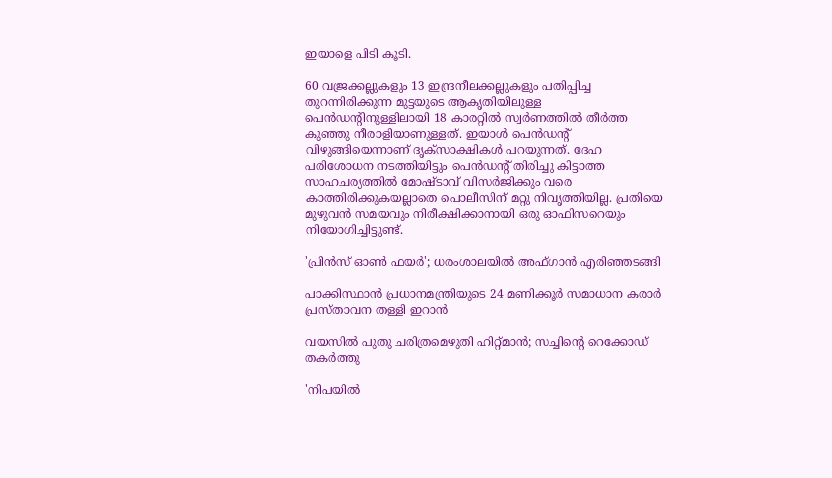ഇയാളെ പിടി കൂടി.

60 വജ്രക്കല്ലുകളും 13 ഇന്ദ്രനീലക്കല്ലുകളും പതിപ്പിച്ച തുറന്നിരിക്കുന്ന മുട്ടയുടെ ആകൃതിയിലുള്ള പെൻഡന്‍റിനുള്ളിലായി 18 കാരറ്റിൽ സ്വർണത്തിൽ തീർത്ത കുഞ്ഞു നീരാളിയാണുള്ളത്. ഇയാൾ പെൻഡന്‍റ് വിഴുങ്ങിയെന്നാണ് ദൃക്സാക്ഷികൾ പറയുന്നത്. ദേഹ പരിശോധന നടത്തിയിട്ടും പെൻഡന്‍റ് തിരിച്ചു കിട്ടാത്ത സാഹചര്യത്തിൽ മോഷ്ടാവ് വിസർജിക്കും വരെ കാത്തിരിക്കുകയല്ലാതെ പൊലീസിന് മറ്റു നിവൃത്തിയില്ല. പ്രതിയെ മുഴുവൻ സമയവും നിരീക്ഷിക്കാനായി ഒരു ഓഫിസറെയും നിയോഗിച്ചിട്ടുണ്ട്.

'പ്രിൻസ് ഓൺ ഫയർ'; ധരംശാലയിൽ അഫ്ഗാൻ എരിഞ്ഞടങ്ങി

പാക്കിസ്ഥാൻ പ്രധാനമന്ത്രിയുടെ 24 മണിക്കൂർ സമാധാന കരാർ പ്രസ്താവന തള്ളി ഇറാൻ

വയസിൽ പുതു ചരിത്രമെഴുതി ഹിറ്റ്മാൻ; സച്ചിന്‍റെ റെക്കോഡ് തകർത്തു

'നിപയിൽ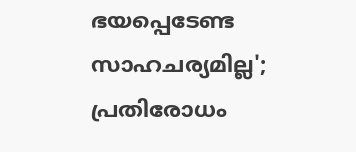ഭയപ്പെടേണ്ട സാഹചര‍്യമില്ല'; പ്രതിരോധം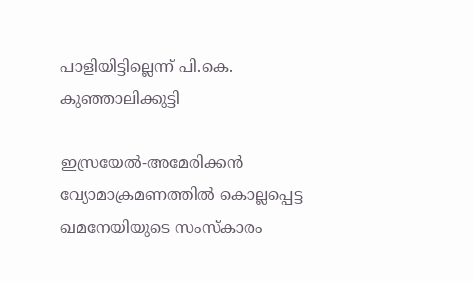പാളിയിട്ടില്ലെന്ന് പി.കെ. കുഞ്ഞാലിക്കുട്ടി

ഇസ്രയേൽ-അമേരിക്കൻ വ്യോമാക്രമണത്തിൽ കൊല്ലപ്പെട്ട ഖമനേയിയുടെ സംസ്കാരം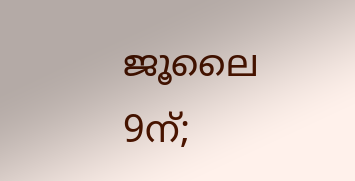ജൂലൈ 9ന്;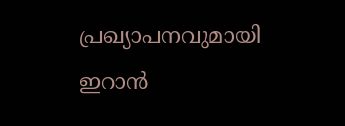പ്രഖ‍്യാപനവുമായി ഇറാൻ